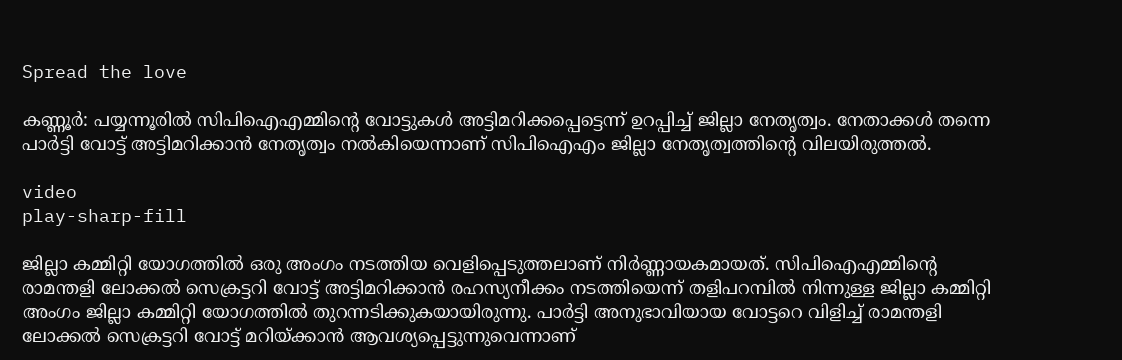Spread the love

കണ്ണൂർ: പയ്യന്നൂരില്‍ സിപിഐഎമ്മിൻ്റെ വോട്ടുകള്‍ അട്ടിമറിക്കപ്പെട്ടെന്ന് ഉറപ്പിച്ച്‌ ജില്ലാ നേതൃത്വം. നേതാക്കള്‍ തന്നെ പാർട്ടി വോട്ട് അട്ടിമറിക്കാൻ നേതൃത്വം നല്‍കിയെന്നാണ് സിപിഐഎം ജില്ലാ നേതൃത്വത്തിൻ്റെ വിലയിരുത്തല്‍.

video
play-sharp-fill

ജില്ലാ കമ്മിറ്റി യോഗത്തില്‍ ഒരു അംഗം നടത്തിയ വെളിപ്പെടുത്തലാണ് നിർണ്ണായകമായത്. സിപിഐഎമ്മിൻ്റെ രാമന്തളി ലോക്കല്‍ സെക്രട്ടറി വോട്ട് അട്ടിമറിക്കാൻ രഹസ്യനീക്കം നടത്തിയെന്ന് തളിപറമ്പില്‍ നിന്നുള്ള ജില്ലാ കമ്മിറ്റി അംഗം ജില്ലാ കമ്മിറ്റി യോഗത്തില്‍ തുറന്നടിക്കുകയായിരുന്നു. പാർട്ടി അനുഭാവിയായ വോട്ടറെ വിളിച്ച്‌ രാമന്തളി ലോക്കല്‍ സെക്രട്ടറി വോട്ട് മറിയ്ക്കാൻ ആവശ്യപ്പെട്ടുന്നുവെന്നാണ്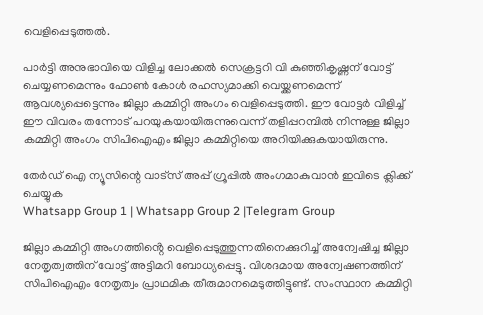വെളിപ്പെടുത്തല്‍.

പാർട്ടി അനുഭാവിയെ വിളിച്ച ലോക്കല്‍ സെക്രട്ടറി വി കുഞ്ഞികൃഷ്ണന് വോട്ട് ചെയ്യണമെന്നും ഫോണ്‍ കോള്‍ രഹസ്യമാക്കി വെയ്ക്കണമെന്ന് ആവശ്യപ്പെട്ടെന്നും ജില്ലാ കമ്മിറ്റി അംഗം വെളിപ്പെടുത്തി. ഈ വോട്ടർ വിളിച്ച്‌ ഈ വിവരം തന്നോട് പറയുകയായിരുന്നുവെന്ന് തളിപ്പറമ്പില്‍ നിന്നുള്ള ജില്ലാ കമ്മിറ്റി അംഗം സിപിഐഎം ജില്ലാ കമ്മിറ്റിയെ അറിയിക്കുകയായിരുന്നു.

തേർഡ് ഐ ന്യൂസിന്റെ വാട്സ് അപ്പ് ഗ്രൂപ്പിൽ അംഗമാകുവാൻ ഇവിടെ ക്ലിക്ക് ചെയ്യുക
Whatsapp Group 1 | Whatsapp Group 2 |Telegram Group

ജില്ലാ കമ്മിറ്റി അംഗത്തിൻ്റെ വെളിപ്പെടുത്തുന്നതിനെക്കുറിച്ച്‌ അന്വേഷിച്ച ജില്ലാ നേതൃത്വത്തിന് വോട്ട് അട്ടിമറി ബോധ്യപ്പെട്ടു. വിശദമായ അന്വേഷണത്തിന് സിപിഐഎം നേതൃത്വം പ്രാഥമിക തീരുമാനമെടുത്തിട്ടുണ്ട്. സംസ്ഥാന കമ്മിറ്റി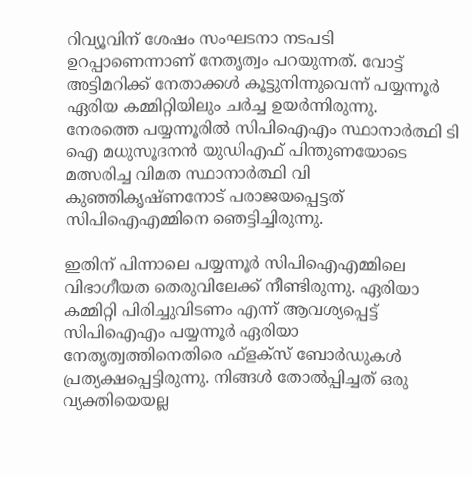റിവ്യൂവിന് ശേഷം സംഘടനാ നടപടി ഉറപ്പാണെന്നാണ് നേതൃത്വം പറയുന്നത്. വോട്ട് അട്ടിമറിക്ക് നേതാക്കള്‍ കൂട്ടുനിന്നുവെന്ന് പയ്യന്നൂർ ഏരിയ കമ്മിറ്റിയിലും ചർച്ച ഉയർന്നിരുന്നു.
നേരത്തെ പയ്യന്നൂരില്‍ സിപിഐഎം സ്ഥാനാർത്ഥി ടി ഐ മധുസൂദനൻ യുഡിഎഫ് പിന്തുണയോടെ മത്സരിച്ച വിമത സ്ഥാനാർത്ഥി വി കുഞ്ഞികൃഷ്ണനോട് പരാജയപ്പെട്ടത് സിപിഐഎമ്മിനെ ഞെട്ടിച്ചിരുന്നു.

ഇതിന് പിന്നാലെ പയ്യന്നൂര്‍ സിപിഐഎമ്മിലെ വിഭാഗീയത തെരുവിലേക്ക് നീണ്ടിരുന്നു. ഏരിയാ കമ്മിറ്റി പിരിച്ചുവിടണം എന്ന് ആവശ്യപ്പെട്ട് സിപിഐഎം പയ്യന്നൂര്‍ ഏരിയാ നേതൃത്വത്തിനെതിരെ ഫ്‌ളക്‌സ് ബോര്‍ഡുകള്‍ പ്രത്യക്ഷപ്പെട്ടിരുന്നു. നിങ്ങള്‍ തോല്‍പ്പിച്ചത് ഒരു വ്യക്തിയെയല്ല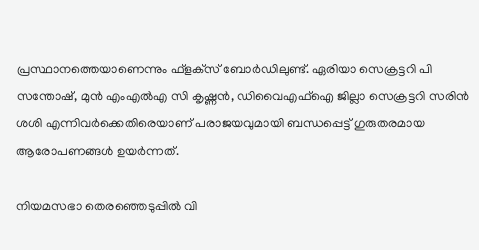പ്രസ്ഥാനത്തെയാണെന്നും ഫ്‌ളക്‌സ് ബോര്‍ഡിലുണ്ട്. ഏരിയാ സെക്രട്ടറി പി സന്തോഷ്, മുന്‍ എംഎല്‍എ സി കൃഷ്ണന്‍, ഡിവൈഎഫ്‌ഐ ജില്ലാ സെക്രട്ടറി സരിന്‍ ശശി എന്നിവര്‍ക്കെതിരെയാണ് പരാജയവുമായി ബന്ധപ്പെട്ട് ഗുരുതരമായ ആരോപണങ്ങള്‍ ഉയർന്നത്.

നിയമസഭാ തെരഞ്ഞെടുപ്പില്‍ വി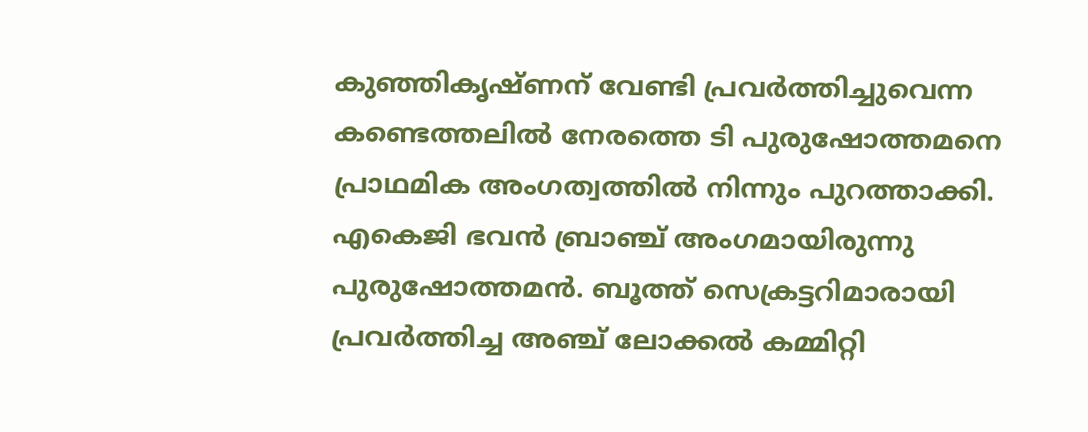കുഞ്ഞികൃഷ്ണന് വേണ്ടി പ്രവര്‍ത്തിച്ചുവെന്ന കണ്ടെത്തലില്‍ നേരത്തെ ടി പുരുഷോത്തമനെ പ്രാഥമിക അംഗത്വത്തില്‍ നിന്നും പുറത്താക്കി. എകെജി ഭവന്‍ ബ്രാഞ്ച് അംഗമായിരുന്നു പുരുഷോത്തമന്‍. ബൂത്ത് സെക്രട്ടറിമാരായി പ്രവര്‍ത്തിച്ച അഞ്ച് ലോക്കല്‍ കമ്മിറ്റി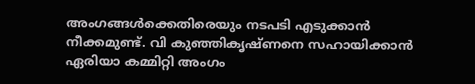അംഗങ്ങള്‍ക്കെതിരെയും നടപടി എടുക്കാൻ നീക്കമുണ്ട്. വി കുഞ്ഞികൃഷ്ണനെ സഹായിക്കാന്‍ ഏരിയാ കമ്മിറ്റി അംഗം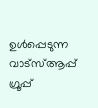ഉള്‍പ്പെടുന്ന വാട്‌സ്‌ആപ്പ് ഗ്രൂപ്പ്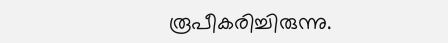രൂപീകരിച്ചിരുന്നു.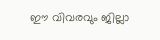ഈ വിവരവും ജില്ലാ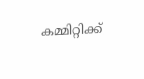കമ്മിറ്റിക്ക്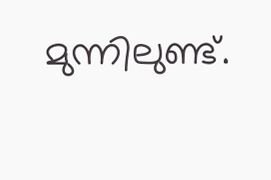മുന്നിലുണ്ട്.